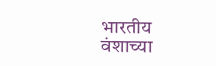भारतीय वंशाच्या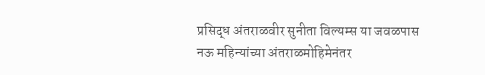प्रसिद्ध अंतराळवीर सुनीता विल्यम्स या जवळपास नऊ महिन्यांच्या अंतराळमोहिमेनंतर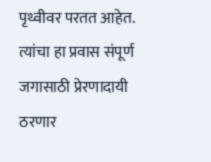पृथ्वीवर परतत आहेत. त्यांचा हा प्रवास संपूर्ण जगासाठी प्रेरणादायी ठरणार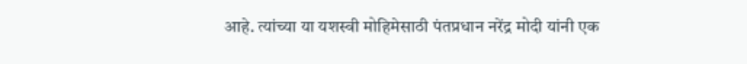आहे. त्यांच्या या यशस्वी मोहिमेसाठी पंतप्रधान नरेंद्र मोदी यांनी एक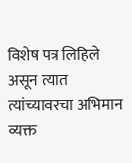विशेष पत्र लिहिले असून त्यात त्यांच्यावरचा अभिमान व्यक्त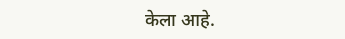केला आहे.